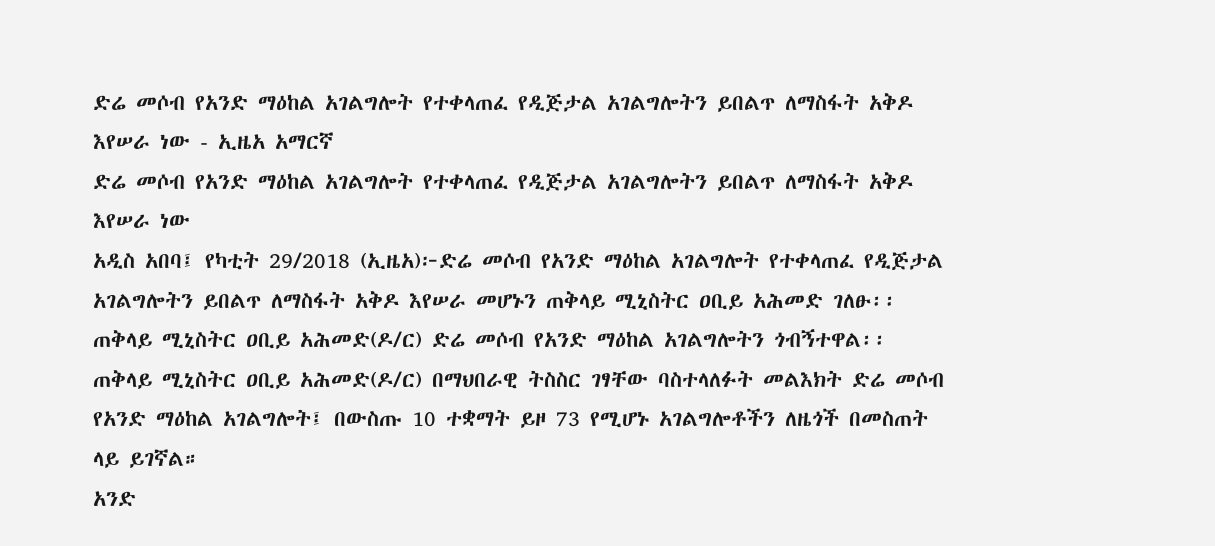ድሬ መሶብ የአንድ ማዕከል አገልግሎት የተቀላጠፈ የዲጅታል አገልግሎትን ይበልጥ ለማስፋት አቅዶ እየሠራ ነው - ኢዜአ አማርኛ
ድሬ መሶብ የአንድ ማዕከል አገልግሎት የተቀላጠፈ የዲጅታል አገልግሎትን ይበልጥ ለማስፋት አቅዶ እየሠራ ነው
አዲስ አበባ፤ የካቲት 29/2018 (ኢዜአ)፦ድሬ መሶብ የአንድ ማዕከል አገልግሎት የተቀላጠፈ የዲጅታል አገልግሎትን ይበልጥ ለማስፋት አቅዶ እየሠራ መሆኑን ጠቅላይ ሚኒስትር ዐቢይ አሕመድ ገለፁ፡፡
ጠቅላይ ሚኒስትር ዐቢይ አሕመድ(ዶ/ር) ድሬ መሶብ የአንድ ማዕከል አገልግሎትን ጎብኝተዋል፡፡
ጠቅላይ ሚኒስትር ዐቢይ አሕመድ(ዶ/ር) በማህበራዊ ትስስር ገፃቸው ባስተላለፉት መልእክት ድሬ መሶብ የአንድ ማዕከል አገልግሎት፤ በውስጡ 10 ተቋማት ይዞ 73 የሚሆኑ አገልግሎቶችን ለዜጎች በመስጠት ላይ ይገኛል።
አንድ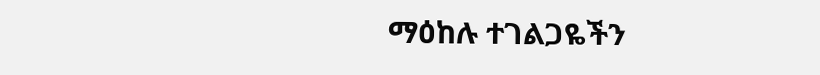ማዕከሉ ተገልጋዬችን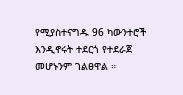የሚያስተናግዱ 96 ካውንተሮች እንዲኖሩት ተደርጎ የተደራጀ መሆኑንም ገልፀዋል ።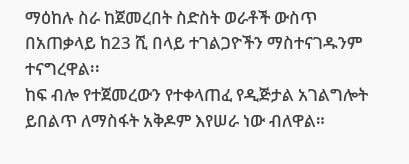ማዕከሉ ስራ ከጀመረበት ስድስት ወራቶች ውስጥ በአጠቃላይ ከ23 ሺ በላይ ተገልጋዮችን ማስተናገዱንም ተናግረዋል፡፡
ከፍ ብሎ የተጀመረውን የተቀላጠፈ የዲጅታል አገልግሎት ይበልጥ ለማስፋት አቅዶም እየሠራ ነው ብለዋል።